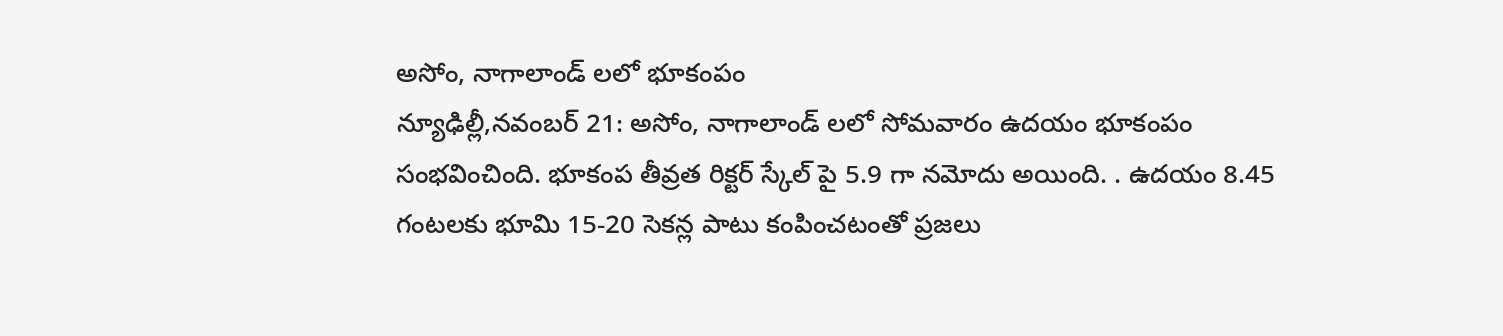అసోం, నాగాలాండ్ లలో భూకంపం
న్యూఢిల్లీ,నవంబర్ 21: అసోం, నాగాలాండ్ లలో సోమవారం ఉదయం భూకంపం సంభవించింది. భూకంప తీవ్రత రిక్టర్ స్కేల్ పై 5.9 గా నమోదు అయింది. . ఉదయం 8.45 గంటలకు భూమి 15-20 సెకన్ల పాటు కంపించటంతో ప్రజలు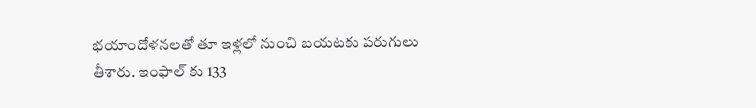భయాందోళనలతో తూ ఇళ్లలో నుంచి బయటకు పరుగులు తీశారు. ఇంఫాల్ కు 133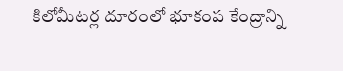కిలోమీటర్ల దూరంలో భూకంప కేంద్రాన్ని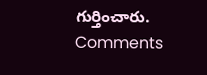గుర్తించారు.
Comments